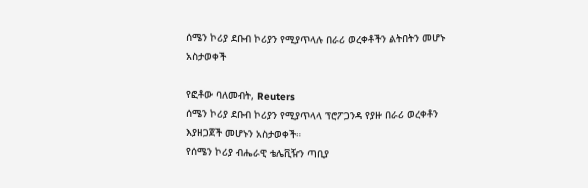ሰሜን ኮሪያ ደቡብ ኮሪያን የሚያጥላሉ በራሪ ወረቀቶችን ልትበትን መሆኑ አስታወቀች

የፎቶው ባለመብት, Reuters
ሰሜን ኮሪያ ደቡብ ኮሪያን የሚያጥላላ ፕሮፖጋንዳ የያዙ በራሪ ወረቀቶን እያዘጋጀች መሆኑን አስታወቀች።
የሰሜን ኮሪያ ብሔራዊ ቴሌቪዥን ጣቢያ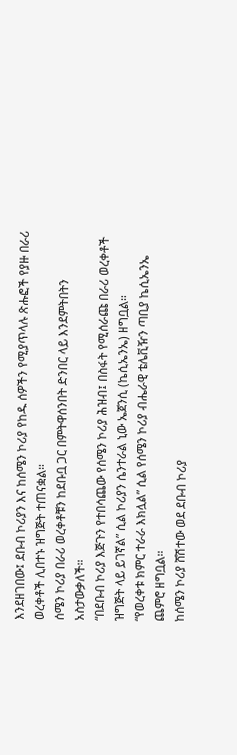እንደዘገበው፤ ደቡብ ኮሪያን እና ከሰሜን ኮሪያ የከዱ ሰዎችን የሚያጥላሉ ጽሑፎች የያዙ በራሪ ወረቀቶች ሊበተኑ ዝግጅት ተጠናቋል።
ሰሜን ኮሪያ በራሪ ወረቀቶቹን ከደቡቧ ጋር በምትዋሰንበት ድንበር ላይ እንደምትበትን አስታውቃለች።
“በደቡብ ኮሪያ እጅጉን የተበሳጨው የሰሜን ኮሪያ ሕዝብ፤ በስፋት የሚሰራጩ በራሪ ወረቀቶች ዝግጅት ላይ ይገኛል” ሲል ኮሪያን ሴንተራል ኒው ኤጀንሲ (ኬሲኤንኤ) ዘግቧል።
“የወረቀቱ ክምር ተራራ እክሏል” ሲል የሰሜን ኮሪያ ብሔራዊ ቴሌቪዥን ጣቢያ ኬሲኤንኤ ጨምሮ ዘግቧል።
ከሰሜን ኮሪያ ሸሽተው ወደ ደቡብ ኮሪያ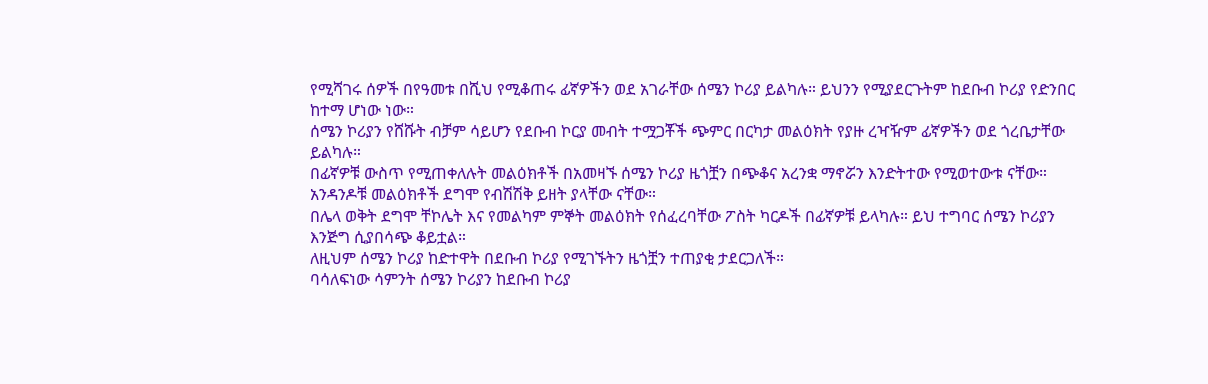የሚሻገሩ ሰዎች በየዓመቱ በሺህ የሚቆጠሩ ፊኛዎችን ወደ አገራቸው ሰሜን ኮሪያ ይልካሉ። ይህንን የሚያደርጉትም ከደቡብ ኮሪያ የድንበር ከተማ ሆነው ነው።
ሰሜን ኮሪያን የሸሹት ብቻም ሳይሆን የደቡብ ኮርያ መብት ተሟጋቾች ጭምር በርካታ መልዕክት የያዙ ረዣዥም ፊኛዎችን ወደ ጎረቤታቸው ይልካሉ።
በፊኛዎቹ ውስጥ የሚጠቀለሉት መልዕክቶች በአመዛኙ ሰሜን ኮሪያ ዜጎቿን በጭቆና አረንቋ ማኖሯን እንድትተው የሚወተውቱ ናቸው። አንዳንዶቹ መልዕክቶች ደግሞ የብሽሽቅ ይዘት ያላቸው ናቸው።
በሌላ ወቅት ደግሞ ቸኮሌት እና የመልካም ምኞት መልዕክት የሰፈረባቸው ፖስት ካርዶች በፊኛዎቹ ይላካሉ። ይህ ተግባር ሰሜን ኮሪያን እንጅግ ሲያበሳጭ ቆይቷል።
ለዚህም ሰሜን ኮሪያ ከድተዋት በደቡብ ኮሪያ የሚገኙትን ዜጎቿን ተጠያቂ ታደርጋለች።
ባሳለፍነው ሳምንት ሰሜን ኮሪያን ከደቡብ ኮሪያ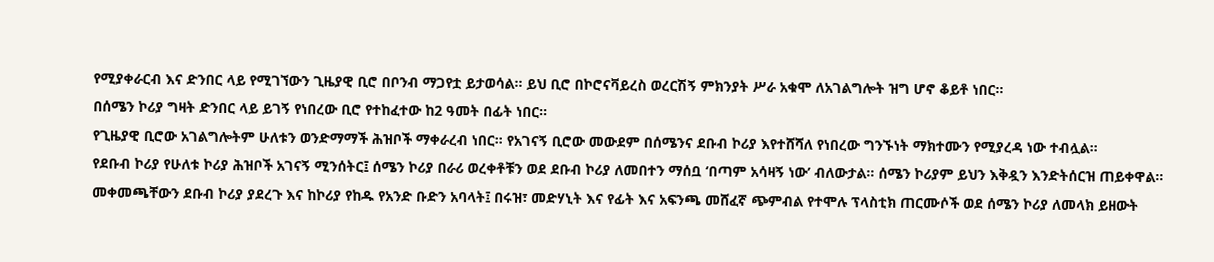የሚያቀራርብ እና ድንበር ላይ የሚገኘውን ጊዜያዊ ቢሮ በቦንብ ማጋየቷ ይታወሳል። ይህ ቢሮ በኮሮናቫይረስ ወረርሽኝ ምክንያት ሥራ አቁሞ ለአገልግሎት ዝግ ሆኖ ቆይቶ ነበር።
በሰሜን ኮሪያ ግዛት ድንበር ላይ ይገኝ የነበረው ቢሮ የተከፈተው ከ2 ዓመት በፊት ነበር።
የጊዜያዊ ቢሮው አገልግሎትም ሁለቱን ወንድማማች ሕዝቦች ማቀራረብ ነበር። የአገናኝ ቢሮው መውደም በሰሜንና ደቡብ ኮሪያ እየተሸሻለ የነበረው ግንኙነት ማክተሙን የሚያረዳ ነው ተብሏል።
የደቡብ ኮሪያ የሁለቱ ኮሪያ ሕዝቦች አገናኝ ሚንሰትር፤ ሰሜን ኮሪያ በራሪ ወረቀቶቹን ወደ ደቡብ ኮሪያ ለመበተን ማሰቧ ‘በጣም አሳዛኝ ነው’ ብለውታል። ሰሜን ኮሪያም ይህን እቅዷን እንድትሰርዝ ጠይቀዋል።
መቀመጫቸውን ደቡብ ኮሪያ ያደረጉ እና ከኮሪያ የከዱ የአንድ ቡድን አባላት፤ በሩዝ፣ መድሃኒት እና የፊት እና አፍንጫ መሸፈኛ ጭምብል የተሞሉ ፕላስቲክ ጠርሙሶች ወደ ሰሜን ኮሪያ ለመላክ ይዘውት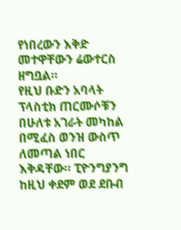የነበረውን እቅድ መተዋቸውን ሬውተርስ ዘግቧል።
የዚህ ቡድን አባላት ፕላስቲክ ጠርሙሶቹን በሁለቱ አገራት መካከል በሚፈስ ወንዝ ውስጥ ለመጣል ነበር እቅዳቸው። ፒዮንግያንግ ከዚህ ቀደም ወደ ደቡብ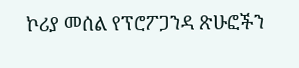ኮሪያ መሰል የፕሮፖጋንዳ ጽሁፎችን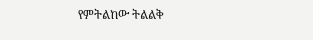የምትልከው ትልልቅ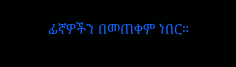ፊኛዎችን በመጠቀም ነበር።